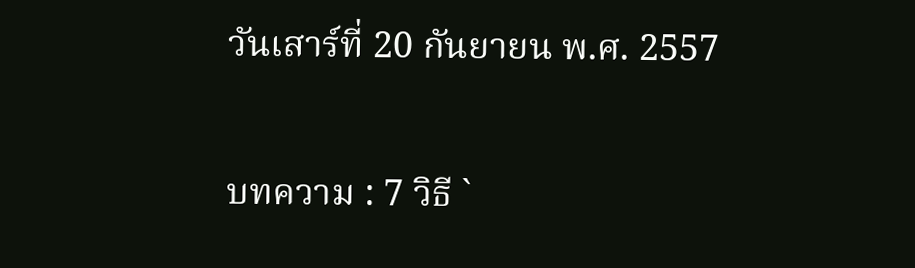วันเสาร์ที่ 20 กันยายน พ.ศ. 2557

บทความ : 7 วิธี `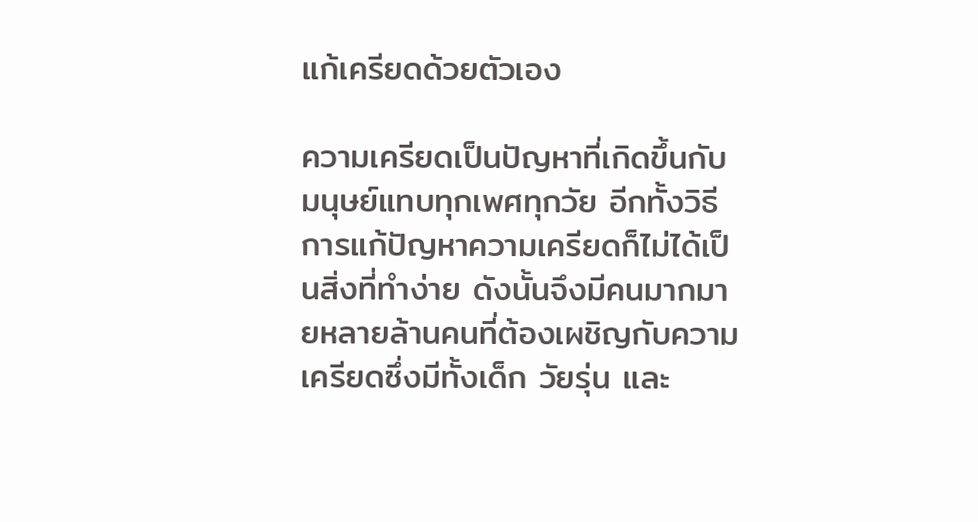แก้เครียดด้วยตัวเอง

ความเครียดเป็นปัญหาที่เกิดขึ้นกับมนุษย์แทบทุกเพศทุกวัย อีกทั้งวิธีการแก้ปัญหาความเครียดก็ไม่ได้เป็นสิ่งที่ทำง่าย ดังนั้นจึงมีคนมากมายหลายล้านคนที่ต้องเผชิญกับความเครียดซึ่งมีทั้งเด็ก วัยรุ่น และ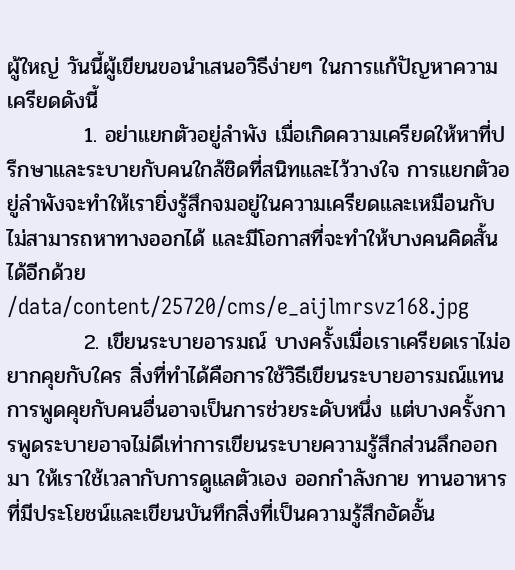ผู้ใหญ่ วันนี้ผู้เขียนขอนำเสนอวิธีง่ายๆ ในการแก้ปัญหาความเครียดดังนี้
          1. อย่าแยกตัวอยู่ลำพัง เมื่อเกิดความเครียดให้หาที่ปรึกษาและระบายกับคนใกล้ชิดที่สนิทและไว้วางใจ การแยกตัวอยู่ลำพังจะทำให้เรายิ่งรู้สึกจมอยู่ในความเครียดและเหมือนกับไม่สามารถหาทางออกได้ และมีโอกาสที่จะทำให้บางคนคิดสั้นได้อีกด้วย
/data/content/25720/cms/e_aijlmrsvz168.jpg
          2. เขียนระบายอารมณ์ บางครั้งเมื่อเราเครียดเราไม่อยากคุยกับใคร สิ่งที่ทำได้คือการใช้วิธีเขียนระบายอารมณ์แทน การพูดคุยกับคนอื่นอาจเป็นการช่วยระดับหนึ่ง แต่บางครั้งการพูดระบายอาจไม่ดีเท่าการเขียนระบายความรู้สึกส่วนลึกออกมา ให้เราใช้เวลากับการดูแลตัวเอง ออกกำลังกาย ทานอาหารที่มีประโยชน์และเขียนบันทึกสิ่งที่เป็นความรู้สึกอัดอั้น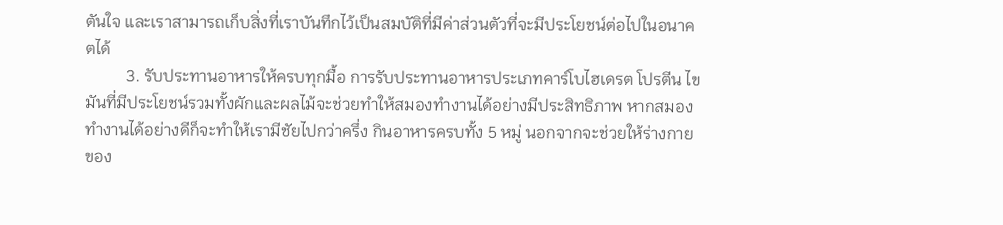ตันใจ และเราสามารถเก็บสิ่งที่เราบันทึกไว้เป็นสมบัติที่มีค่าส่วนตัวที่จะมีประโยชน์ต่อไปในอนาคตได้
          3. รับประทานอาหารให้ครบทุกมื้อ การรับประทานอาหารประเภทคาร์โบไฮเดรต โปรตีน ไขมันที่มีประโยชน์รวมทั้งผักและผลไม้จะช่วยทำให้สมองทำงานได้อย่างมีประสิทธิภาพ หากสมองทำงานได้อย่างดีก็จะทำให้เรามีชัยไปกว่าครึ่ง กินอาหารครบทั้ง 5 หมู่ นอกจากจะช่วยให้ร่างกายของ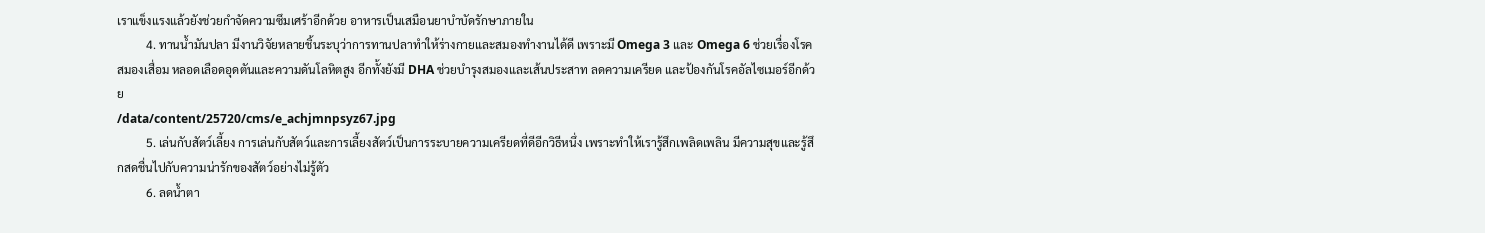เราแข็งแรงแล้วยังช่วยกำจัดความซึมเศร้าอีกด้วย อาหารเป็นเสมือนยาบำบัดรักษาภายใน
          4. ทานน้ำมันปลา มีงานวิจัยหลายชิ้นระบุว่าการทานปลาทำให้ร่างกายและสมองทำงานได้ดี เพราะมี Omega 3 และ Omega 6 ช่วยเรื่องโรคสมองเสื่อม หลอดเลือดอุดตันและความดันโลหิตสูง อีกทั้งยังมี DHA ช่วยบำรุงสมองและเส้นประสาท ลดความเครียด และป้องกันโรคอัลไซเมอร์อีกด้วย
/data/content/25720/cms/e_achjmnpsyz67.jpg
          5. เล่นกับสัตว์เลี้ยง การเล่นกับสัตว์และการเลี้ยงสัตว์เป็นการระบายความเครียดที่ดีอีกวิธีหนึ่ง เพราะทำให้เรารู้สึกเพลิดเพลิน มีความสุขและรู้สึกสดชื่นไปกับความน่ารักของสัตว์อย่างไม่รู้ตัว
          6. ลดน้ำตา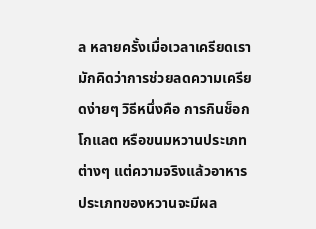ล หลายครั้งเมื่อเวลาเครียดเรามักคิดว่าการช่วยลดความเครียดง่ายๆ วิธีหนึ่งคือ การกินช็อกโกแลต หรือขนมหวานประเภทต่างๆ แต่ความจริงแล้วอาหารประเภทของหวานจะมีผล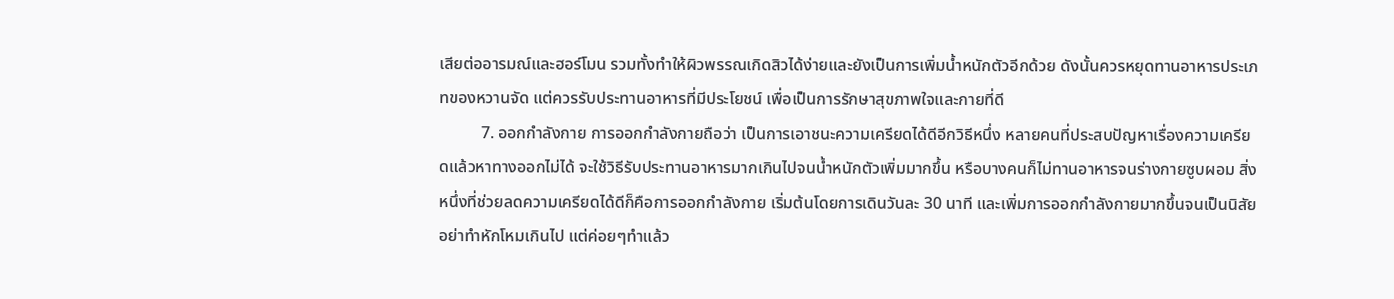เสียต่ออารมณ์และฮอร์โมน รวมทั้งทำให้ผิวพรรณเกิดสิวได้ง่ายและยังเป็นการเพิ่มน้ำหนักตัวอีกด้วย ดังนั้นควรหยุดทานอาหารประเภทของหวานจัด แต่ควรรับประทานอาหารที่มีประโยชน์ เพื่อเป็นการรักษาสุขภาพใจและกายที่ดี
          7. ออกกำลังกาย การออกกำลังกายถือว่า เป็นการเอาชนะความเครียดได้ดีอีกวิธีหนึ่ง หลายคนที่ประสบปัญหาเรื่องความเครียดแล้วหาทางออกไม่ได้ จะใช้วิธีรับประทานอาหารมากเกินไปจนน้ำหนักตัวเพิ่มมากขึ้น หรือบางคนก็ไม่ทานอาหารจนร่างกายซูบผอม สิ่งหนึ่งที่ช่วยลดความเครียดได้ดีก็คือการออกกำลังกาย เริ่มต้นโดยการเดินวันละ 30 นาที และเพิ่มการออกกำลังกายมากขึ้นจนเป็นนิสัย อย่าทำหักโหมเกินไป แต่ค่อยๆทำแล้ว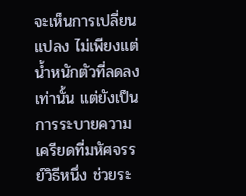จะเห็นการเปลี่ยนแปลง ไม่เพียงแต่น้ำหนักตัวที่ลดลงเท่านั้น แต่ยังเป็นการระบายความเครียดที่มหัศจรรย์วิธีหนึ่ง ช่วยระ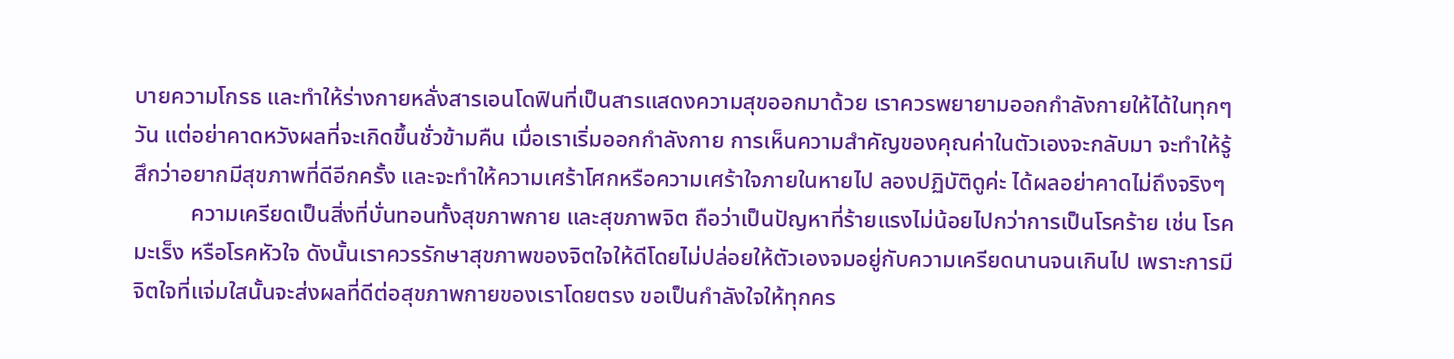บายความโกรธ และทำให้ร่างกายหลั่งสารเอนโดฟินที่เป็นสารแสดงความสุขออกมาด้วย เราควรพยายามออกกำลังกายให้ได้ในทุกๆ วัน แต่อย่าคาดหวังผลที่จะเกิดขึ้นชั่วข้ามคืน เมื่อเราเริ่มออกกำลังกาย การเห็นความสำคัญของคุณค่าในตัวเองจะกลับมา จะทำให้รู้สึกว่าอยากมีสุขภาพที่ดีอีกครั้ง และจะทำให้ความเศร้าโศกหรือความเศร้าใจภายในหายไป ลองปฏิบัติดูค่ะ ได้ผลอย่าคาดไม่ถึงจริงๆ
          ความเครียดเป็นสิ่งที่บั่นทอนทั้งสุขภาพกาย และสุขภาพจิต ถือว่าเป็นปัญหาที่ร้ายแรงไม่น้อยไปกว่าการเป็นโรคร้าย เช่น โรคมะเร็ง หรือโรคหัวใจ ดังนั้นเราควรรักษาสุขภาพของจิตใจให้ดีโดยไม่ปล่อยให้ตัวเองจมอยู่กับความเครียดนานจนเกินไป เพราะการมีจิตใจที่แจ่มใสนั้นจะส่งผลที่ดีต่อสุขภาพกายของเราโดยตรง ขอเป็นกำลังใจให้ทุกคร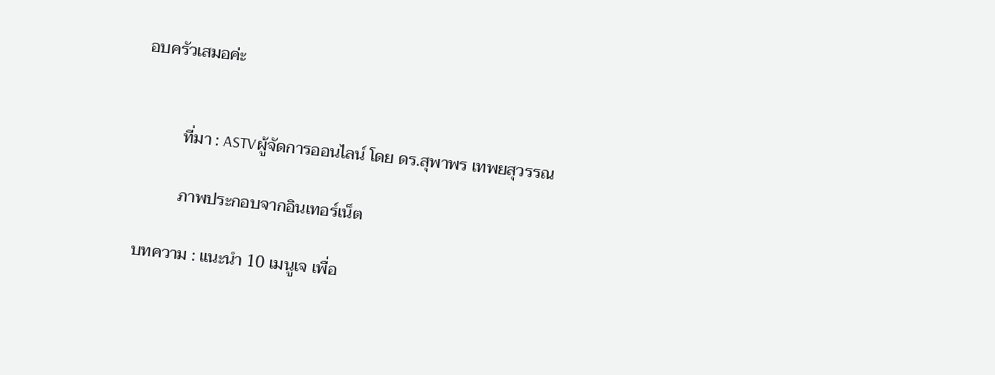อบครัวเสมอค่ะ


          ที่มา : ASTVผู้จัดการออนไลน์ โดย ดร.สุพาพร เทพยสุวรรณ

          ภาพประกอบจากอินเทอร์เน็ต

บทความ : แนะนำ 10 เมนูเจ เพื่อ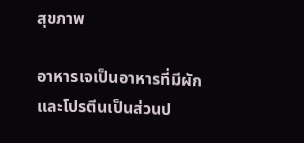สุขภาพ

อาหารเจเป็นอาหารที่มีผักและโปรตีนเป็นส่วนป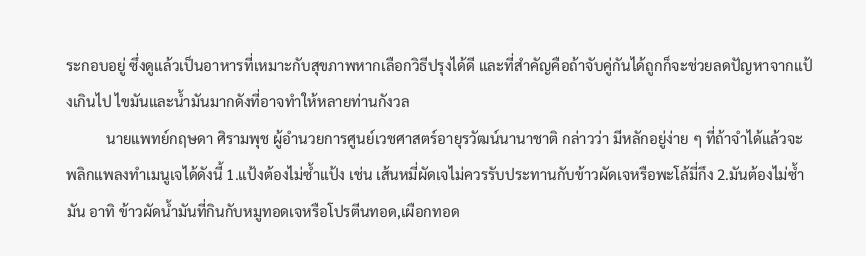ระกอบอยู่ ซึ่งดูแล้วเป็นอาหารที่เหมาะกับสุขภาพหากเลือกวิธีปรุงได้ดี และที่สำคัญคือถ้าจับคู่กันได้ถูกก็จะช่วยลดปัญหาจากแป้งเกินไป ไขมันและน้ำมันมากดังที่อาจทำให้หลายท่านกังวล
           นายแพทย์กฤษดา ศิรามพุช ผู้อำนวยการศูนย์เวชศาสตร์อายุรวัฒน์นานาชาติ กล่าวว่า มีหลักอยู่ง่าย ๆ ที่ถ้าจำได้แล้วจะพลิกแพลงทำเมนูเจได้ดังนี้ 1.แป้งต้องไม่ซ้ำแป้ง เช่น เส้นหมี่ผัดเจไม่ควรรับประทานกับข้าวผัดเจหรือพะโล้มี่กึง 2.มันต้องไม่ซ้ำมัน อาทิ ข้าวผัดน้ำมันที่กินกับหมูทอดเจหรือโปรตีนทอด,เผือกทอด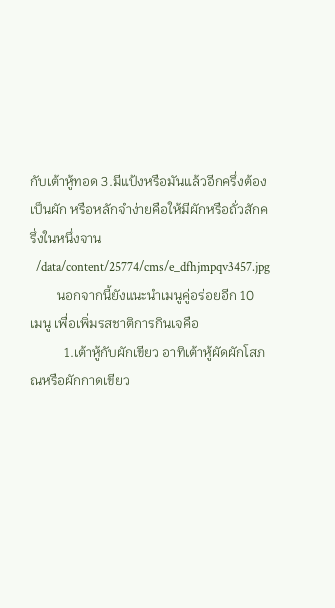กับเต้าหู้ทอด 3.มีแป้งหรือมันแล้วอีกครึ่งต้องเป็นผัก หรือหลักจำง่ายคือให้มีผักหรือถั่วสักครึ่งในหนึ่งจาน
  /data/content/25774/cms/e_dfhjmpqv3457.jpg
        นอกจากนี้ยังแนะนำเมนูคู่อร่อยอีก 10 เมนู เพื่อเพิ่มรสชาติการกินเจคือ
          1.เต้าหู้กับผักเขียว อาทิเต้าหู้ผัดผักโสภณหรือผักกาดเขียว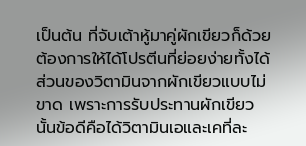เป็นต้น ที่จับเต้าหู้มาคู่ผักเขียวก็ด้วยต้องการให้ได้โปรตีนที่ย่อยง่ายทั้งได้ส่วนของวิตามินจากผักเขียวแบบไม่ขาด เพราะการรับประทานผักเขียวนั้นข้อดีคือได้วิตามินเอและเคที่ละ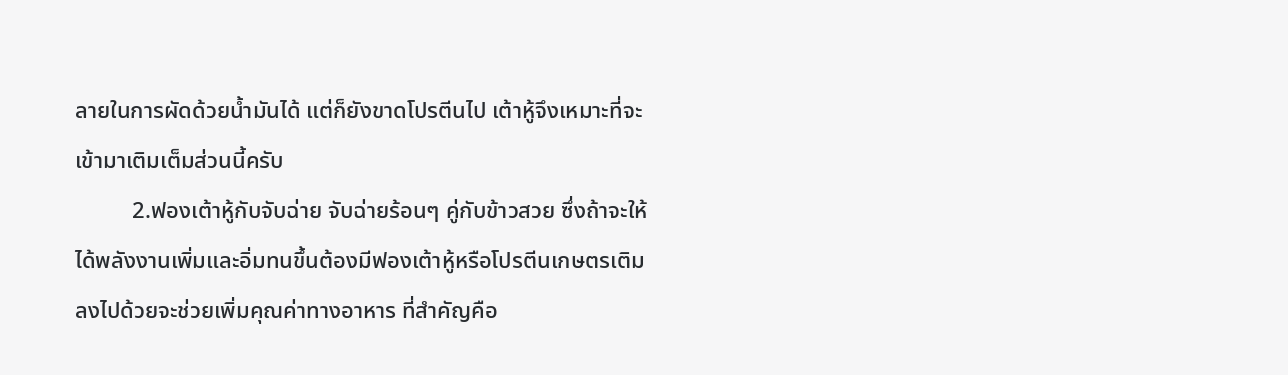ลายในการผัดด้วยน้ำมันได้ แต่ก็ยังขาดโปรตีนไป เต้าหู้จึงเหมาะที่จะเข้ามาเติมเต็มส่วนนี้ครับ
          2.ฟองเต้าหู้กับจับฉ่าย จับฉ่ายร้อนๆ คู่กับข้าวสวย ซึ่งถ้าจะให้ได้พลังงานเพิ่มและอิ่มทนขึ้นต้องมีฟองเต้าหู้หรือโปรตีนเกษตรเติมลงไปด้วยจะช่วยเพิ่มคุณค่าทางอาหาร ที่สำคัญคือ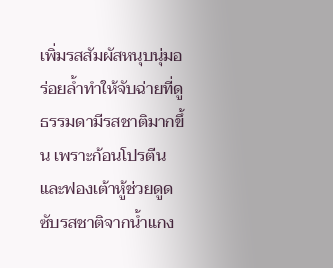เพิ่มรสสัมผัสหนุบนุ่มอร่อยล้ำทำให้จับฉ่ายที่ดูธรรมดามีรสชาติมากขึ้น เพราะก้อนโปรตีนและฟองเต้าหู้ช่วยดูดซับรสชาติจากน้ำแกง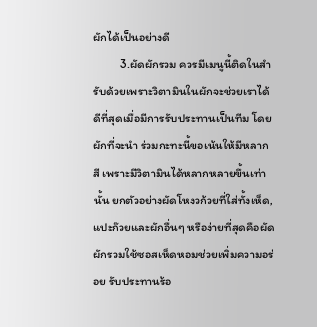ผักได้เป็นอย่างดี
          3.ผัดผักรวม ควรมีเมนูนี้ติดในสำรับด้วยเพราะวิตามินในผักจะช่วยเราได้ดีที่สุดเมื่อมีการรับประทานเป็นทีม โดยผักที่จะนำ ร่วมกะทะนี้ขอเน้นให้มีหลากสี เพราะมีวิตามินได้หลากหลายขึ้นเท่านั้น ยกตัวอย่างผัดโหงวก้วยที่ใส่ทั้งเห็ด,แปะก๊วยและผักอื่นๆ หรือง่ายที่สุดคือผัดผักรวมใช้ซอสเห็ดหอมช่วยเพิ่มความอร่อย รับประทานร้อ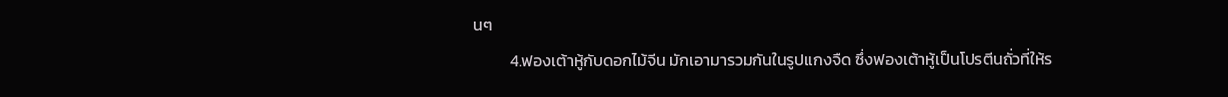นๆ
          4.ฟองเต้าหู้กับดอกไม้จีน มักเอามารวมกันในรูปแกงจืด ซึ่งฟองเต้าหู้เป็นโปรตีนถั่วที่ให้ร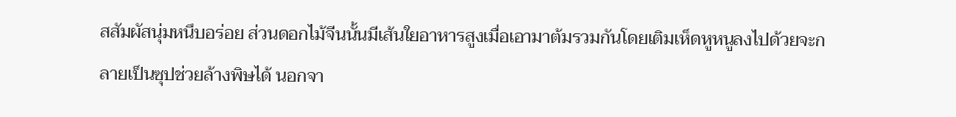สสัมผัสนุ่มหนึบอร่อย ส่วนดอกไม้จีนนั้นมีเส้นใยอาหารสูงเมื่อเอามาต้มรวมกันโดยเติมเห็ดหูหนูลงไปด้วยจะกลายเป็นซุปช่วยล้างพิษได้ นอกจา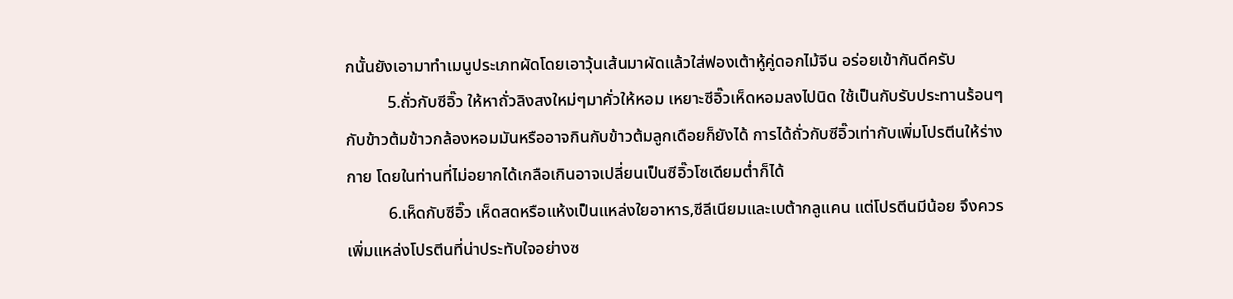กนั้นยังเอามาทำเมนูประเภทผัดโดยเอาวุ้นเส้นมาผัดแล้วใส่ฟองเต้าหู้คู่ดอกไม้จีน อร่อยเข้ากันดีครับ
          5.ถั่วกับซีอิ๊ว ให้หาถั่วลิงสงใหม่ๆมาคั่วให้หอม เหยาะซีอิ๊วเห็ดหอมลงไปนิด ใช้เป็นกับรับประทานร้อนๆกับข้าวต้มข้าวกล้องหอมมันหรืออาจกินกับข้าวต้มลูกเดือยก็ยังได้ การได้ถั่วกับซีอิ๊วเท่ากับเพิ่มโปรตีนให้ร่างกาย โดยในท่านที่ไม่อยากได้เกลือเกินอาจเปลี่ยนเป็นซีอิ๊วโซเดียมต่ำก็ได้
          6.เห็ดกับซีอิ๊ว เห็ดสดหรือแห้งเป็นแหล่งใยอาหาร,ซีลีเนียมและเบต้ากลูแคน แต่โปรตีนมีน้อย จึงควรเพิ่มแหล่งโปรตีนที่น่าประทับใจอย่างซ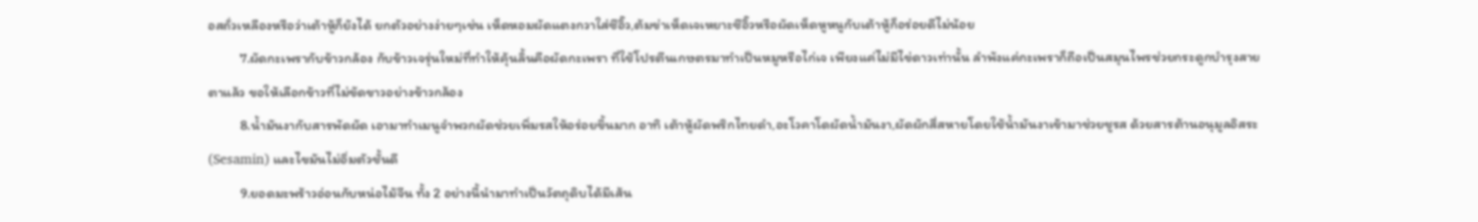อสถั่วเหลืองหรือว่าเต้าหู้ก็ยังได้ ยกตัวอย่างง่ายๆเช่น เห็ดหอมผัดแตงกวาใส่ซีอิ๊ว,ต้มข่าเห็ดเจเหยาะซีอิ๊วหรือผัดเห็ดหูหนูกับเต้าหู้ก็อร่อยดีไม่น้อย
          7.ผัดกะเพรากับข้าวกล้อง กับข้าวเจรุ่นใหม่ที่ทำให้คุ้นลิ้นคือผัดกะเพรา ที่ใช้โปรตีนเกษตรมาทำเป็นหมูหรือไก่เจ เพียงแค่ไม่มีไข่ดาวเท่านั้น ลำพังแค่กะเพราก็ถือเป็นสมุนไพรช่วยกระดูกบำรุงสายตาแล้ว ขอให้เลือกข้าวที่ไม่ขัดขาวอย่างข้าวกล้อง
          8.น้ำมันงากับสารพัดผัด เอามาทำเมนูจำพวกผัดช่วยเพิ่มรสให้อร่อยขึ้นมาก อาทิ เต้าหู้ผัดพริกไทยดำ,อะโวคาโดผัดน้ำมันงา,ผัดผักสี่สหายโดยใช้น้ำมันงาเข้ามาช่วยชูรส ด้วยสารต้านอนุมูลอิสระ (Sesamin) และไขมันไม่อิ่มตัวชั้นดี
          9.ยอดมะพร้าวอ่อนกับหน่อไม้จีน ทั้ง 2 อย่างนี้นำมาทำเป็นวัตถุดิบได้มีเส้น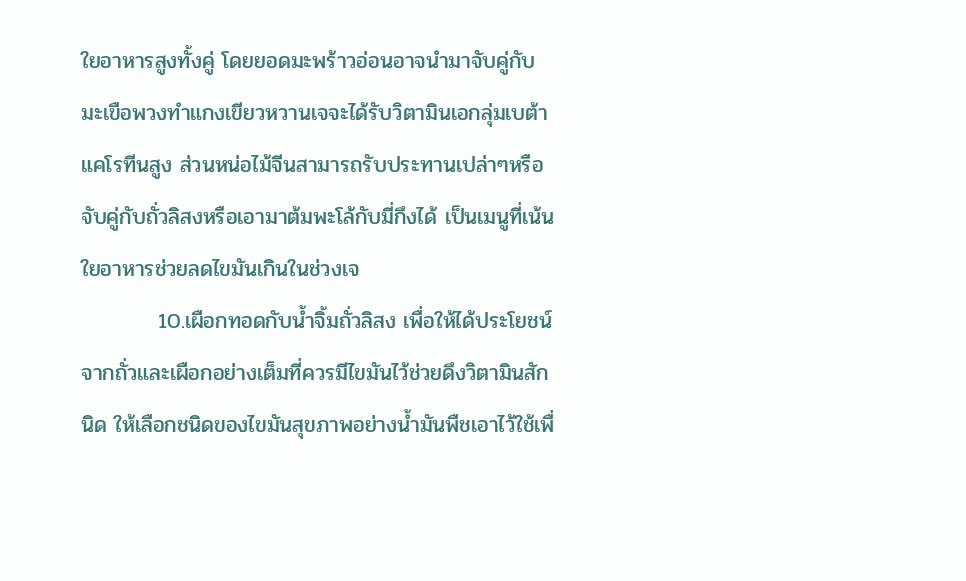ใยอาหารสูงทั้งคู่ โดยยอดมะพร้าวอ่อนอาจนำมาจับคู่กับมะเขือพวงทำแกงเขียวหวานเจจะได้รับวิตามินเอกลุ่มเบต้าแคโรทีนสูง ส่วนหน่อไม้จีนสามารถรับประทานเปล่าๆหรือจับคู่กับถั่วลิสงหรือเอามาต้มพะโล้กับมี่กึงได้ เป็นเมนูที่เน้นใยอาหารช่วยลดไขมันเกินในช่วงเจ
          10.เผือกทอดกับน้ำจิ้มถั่วลิสง เพื่อให้ได้ประโยชน์จากถั่วและเผือกอย่างเต็มที่ควรมีไขมันไว้ช่วยดึงวิตามินสักนิด ให้เลือกชนิดของไขมันสุขภาพอย่างน้ำมันพืชเอาไว้ใช้เพื่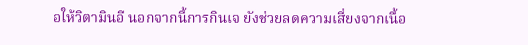อให้วิตามินอี นอกจากนี้การกินเจ ยังช่วยลดความเสี่ยงจากเนื้อ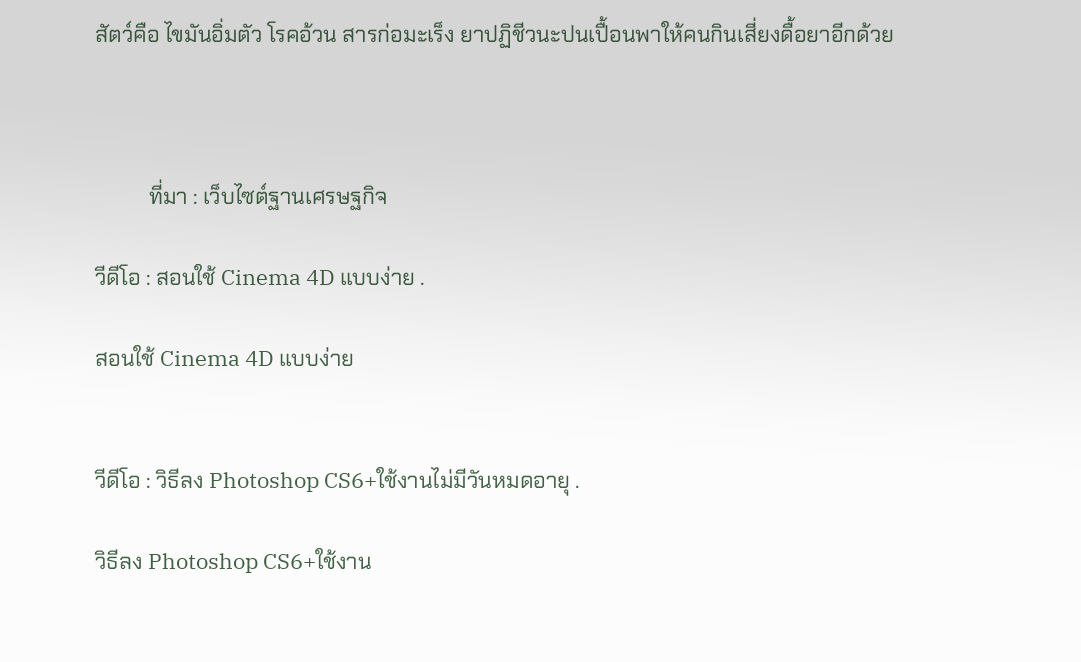สัตว์คือ ไขมันอิ่มตัว โรคอ้วน สารก่อมะเร็ง ยาปฏิชีวนะปนเปื้อนพาให้คนกินเสี่ยงดื้อยาอีกด้วย



          ที่มา : เว็บไซต์ฐานเศรษฐกิจ

วีดีโอ : สอนใช้ Cinema 4D แบบง่าย .

สอนใช้ Cinema 4D แบบง่าย


วีดีโอ : วิธีลง Photoshop CS6+ใช้งานไม่มีวันหมดอายุ .

วิธีลง Photoshop CS6+ใช้งาน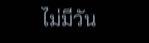ไม่มีวัน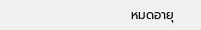หมดอายุ